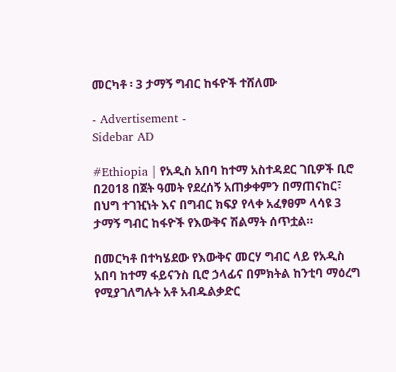መርካቶ ፡ 3 ታማኝ ግብር ከፋዮች ተሸለሙ

- Advertisement -
Sidebar AD

#Ethiopia | የአዲስ አበባ ከተማ አስተዳደር ገቢዎች ቢሮ በ2018 በጀት ዓመት የደረሰኝ አጠቃቀምን በማጠናከር፣ በህግ ተገዢነት እና በግብር ክፍያ የላቀ አፈፃፀም ላሳዩ 3 ታማኝ ግብር ከፋዮች የእውቅና ሽልማት ሰጥቷል።

በመርካቶ በተካሄደው የእውቅና መርሃ ግብር ላይ የአዲስ አበባ ከተማ ፋይናንስ ቢሮ ኃላፊና በምክትል ከንቲባ ማዕረግ የሚያገለግሉት አቶ አብዱልቃድር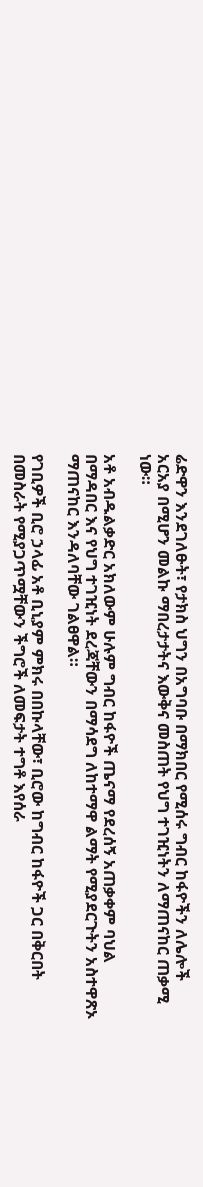ሬድዋን እንደገለፁት፣ የታክስ ህግን በአግባቡ በማክበር የሚሰሩ ግብር ከፋዮችን ለሌሎች አርአያ በሚሆን መልኩ ማበረታታትና እውቅና መስጠት የህግ ተገዢነትን ለማጠናከር ጠቃሚ ነው።

አቶ አብዱልቃድር አክለውም ሁሉም ግብር ከፋዮች ጤናማ የደረሰኝ አጠቃቀም ባህል በማዳበር እና የህግ ተገዢነት ደረጃቸውን በማሳደግ ለከተማዋ ልማት የሚያደርጉትን አስተዋጽኦ ማጠናከር እንዳለባቸው ገልፀዋል።

የገቢዎች ቢሮ ኃላፊ አቶ ቢኒያም ምክሩ በበኩላቸው፣ ቢሮው ከግብር ከፋዮች ጋር በቅርበት በመስራት የሚያጋጥሟቸውን ችግሮች ለመፍታት ተግቶ እየሰራ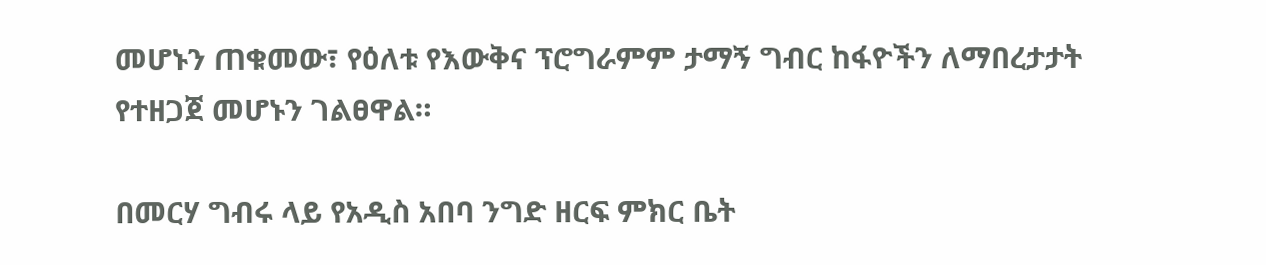መሆኑን ጠቁመው፣ የዕለቱ የእውቅና ፕሮግራምም ታማኝ ግብር ከፋዮችን ለማበረታታት የተዘጋጀ መሆኑን ገልፀዋል።

በመርሃ ግብሩ ላይ የአዲስ አበባ ንግድ ዘርፍ ምክር ቤት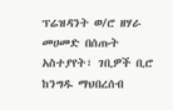ፕሬዝዳንት ወ/ሮ ዘሃራ መሀመድ በሰጡት አስተያየት፣ ገቢዎች ቢሮ ከንግዱ ማህበረሰብ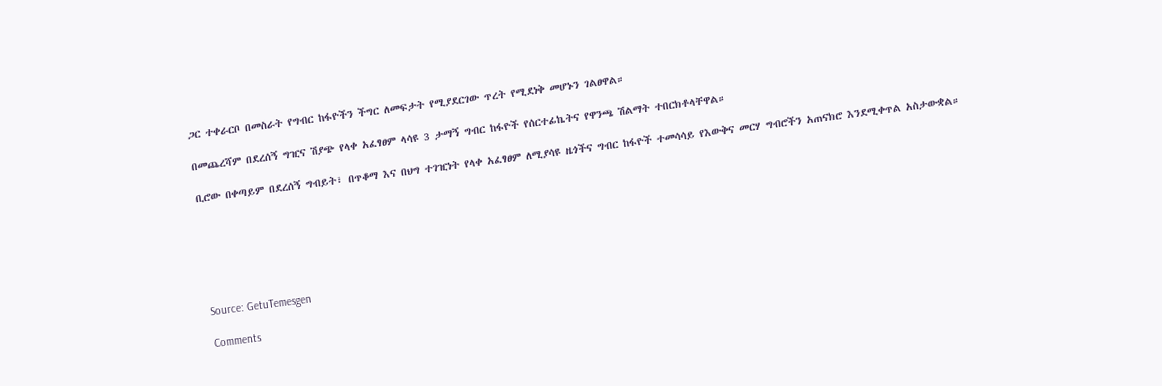ጋር ተቀራርቦ በመስራት የግብር ከፋዮችን ችግር ለመፍታት የሚያደርገው ጥረት የሚደነቅ መሆኑን ገልፀዋል።

በመጨረሻም በደረሰኝ ግዢና ሽያጭ የላቀ አፈፃፀም ላሳዩ 3 ታማኝ ግብር ከፋዮች የሰርተፊኬትና የዋንጫ ሽልማት ተበርክቶላቸዋል።

ቢሮው በቀጣይም በደረሰኝ ግብይት፣ በጥቆማ እና በህግ ተገዢነት የላቀ አፈፃፀም ለሚያሳዩ ዜጎችና ግብር ከፋዮች ተመሳሳይ የእውቅና መርሃ ግብሮችን አጠናክሮ እንደሚቀጥል አስታውቋል።






Source: GetuTemesgen

Comments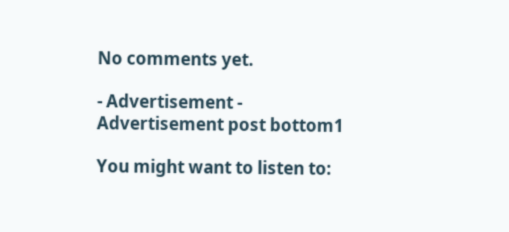No comments yet.

- Advertisement -
Advertisement post bottom1

You might want to listen to: